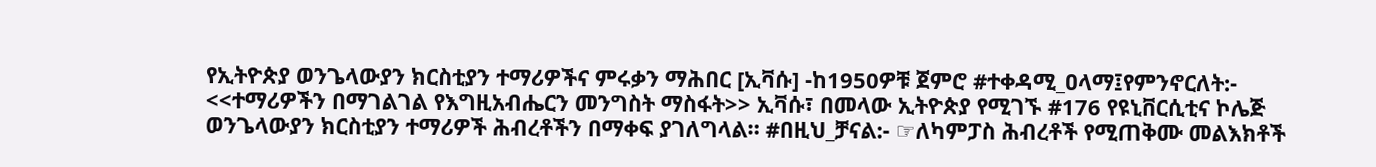የኢትዮጵያ ወንጌላውያን ክርስቲያን ተማሪዎችና ምሩቃን ማሕበር [ኢቫሱ] -ከ1950ዎቹ ጀምሮ #ተቀዳሚ_ዐላማ፤የምንኖርለት:- <<ተማሪዎችን በማገልገል የእግዚአብሔርን መንግስት ማስፋት>> ኢቫሱ፣ በመላው ኢትዮጵያ የሚገኙ #176 የዩኒቨርሲቲና ኮሌጅ ወንጌላውያን ክርስቲያን ተማሪዎች ሕብረቶችን በማቀፍ ያገለግላል። #በዚህ_ቻናል:- ☞ለካምፓስ ሕብረቶች የሚጠቅሙ መልእክቶች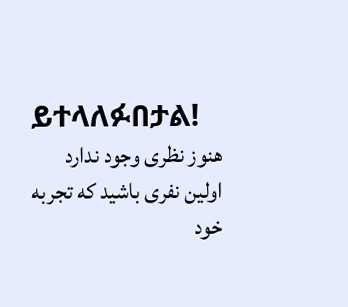ይተላለፉበታል!
هنوز نظری وجود ندارد
اولین نفری باشید که تجربه خود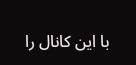با این کانال را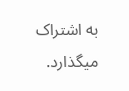به اشتراک میگذارد.